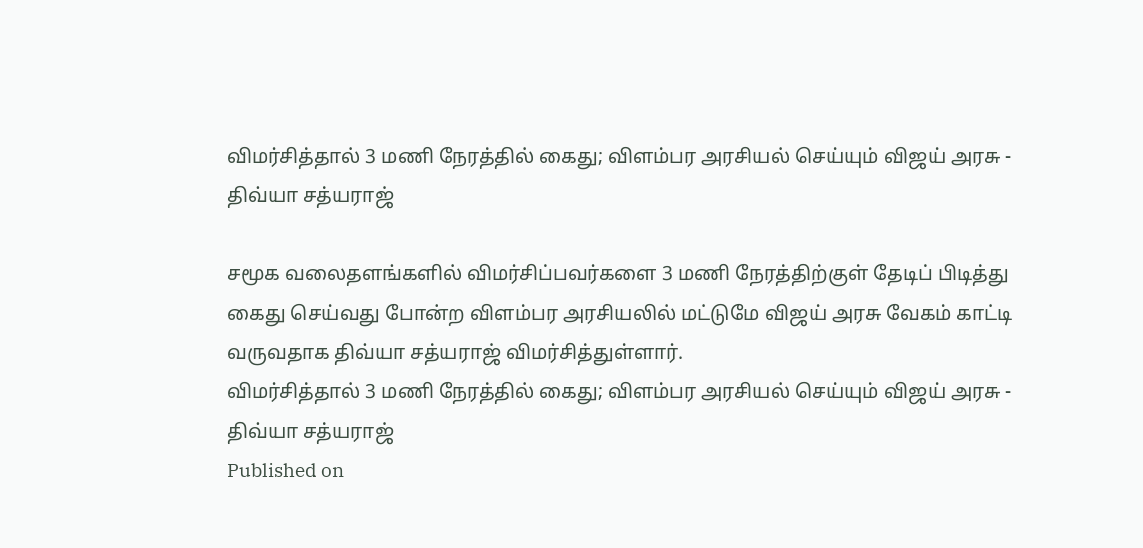விமர்சித்தால் 3 மணி நேரத்தில் கைது; விளம்பர அரசியல் செய்யும் விஜய் அரசு - திவ்யா சத்யராஜ்

சமூக வலைதளங்களில் விமர்சிப்பவர்களை 3 மணி நேரத்திற்குள் தேடிப் பிடித்து கைது செய்வது போன்ற விளம்பர அரசியலில் மட்டுமே விஜய் அரசு வேகம் காட்டி வருவதாக திவ்யா சத்யராஜ் விமர்சித்துள்ளார்.
விமர்சித்தால் 3 மணி நேரத்தில் கைது; விளம்பர அரசியல் செய்யும் விஜய் அரசு - திவ்யா சத்யராஜ்
Published on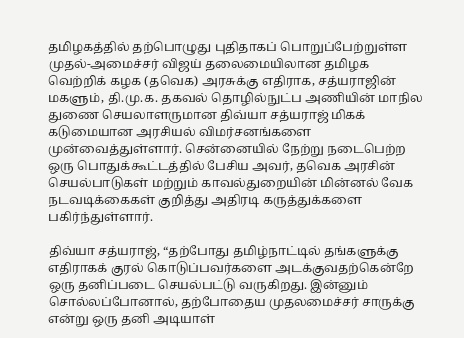தமிழகத்தில் தற்பொழுது புதிதாகப் பொறுப்பேற்றுள்ள முதல்-அமைச்சர் விஜய் தலைமையிலான தமிழக வெற்றிக் கழக (தவெக) அரசுக்கு எதிராக, சத்யராஜின் மகளும், தி.மு.க. தகவல் தொழில்நுட்ப அணியின் மாநில துணை செயலாளருமான திவ்யா சத்யராஜ் மிகக் கடுமையான அரசியல் விமர்சனங்களை முன்வைத்துள்ளார். சென்னையில் நேற்று நடைபெற்ற ஒரு பொதுக்கூட்டத்தில் பேசிய அவர், தவெக அரசின் செயல்பாடுகள் மற்றும் காவல்துறையின் மின்னல் வேக நடவடிக்கைகள் குறித்து அதிரடி கருத்துக்களை பகிர்ந்துள்ளார்.

திவ்யா சத்யராஜ், “தற்போது தமிழ்நாட்டில் தங்களுக்கு எதிராகக் குரல் கொடுப்பவர்களை அடக்குவதற்கென்றே ஒரு தனிப்படை செயல்பட்டு வருகிறது. இன்னும் சொல்லப்போனால், தற்போதைய முதலமைச்சர் சாருக்கு என்று ஒரு தனி அடியாள்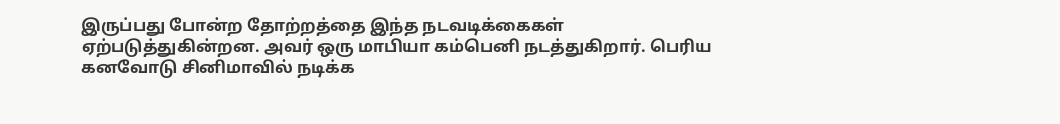இருப்பது போன்ற தோற்றத்தை இந்த நடவடிக்கைகள் ஏற்படுத்துகின்றன. அவர் ஒரு மாபியா கம்பெனி நடத்துகிறார். பெரிய கனவோடு சினிமாவில் நடிக்க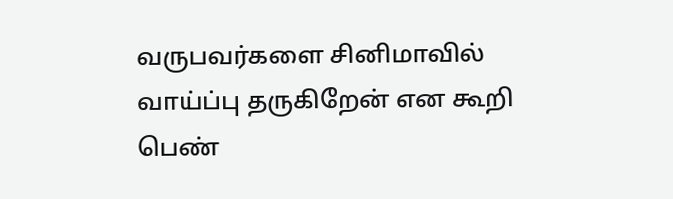வருபவர்களை சினிமாவில் வாய்ப்பு தருகிறேன் என கூறி பெண்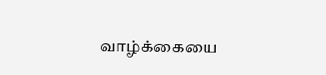வாழ்க்கையை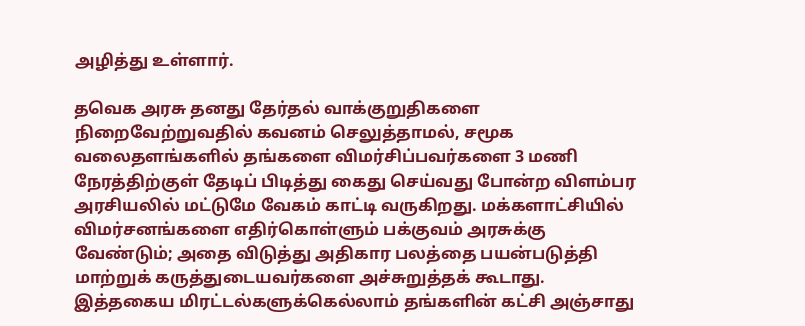அழித்து உள்ளார்.

தவெக அரசு தனது தேர்தல் வாக்குறுதிகளை நிறைவேற்றுவதில் கவனம் செலுத்தாமல், சமூக வலைதளங்களில் தங்களை விமர்சிப்பவர்களை 3 மணி நேரத்திற்குள் தேடிப் பிடித்து கைது செய்வது போன்ற விளம்பர அரசியலில் மட்டுமே வேகம் காட்டி வருகிறது. மக்களாட்சியில் விமர்சனங்களை எதிர்கொள்ளும் பக்குவம் அரசுக்கு வேண்டும்; அதை விடுத்து அதிகார பலத்தை பயன்படுத்தி மாற்றுக் கருத்துடையவர்களை அச்சுறுத்தக் கூடாது. இத்தகைய மிரட்டல்களுக்கெல்லாம் தங்களின் கட்சி அஞ்சாது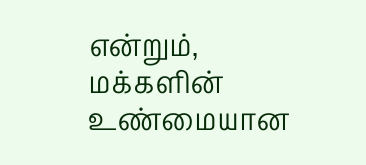என்றும், மக்களின் உண்மையான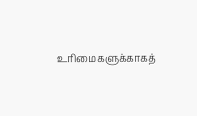உரிமைகளுக்காகத்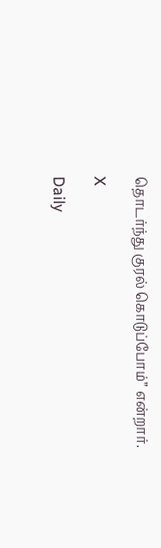தொடர்ந்து குரல் கொடுப்போம்” என்றார்.

X

Daily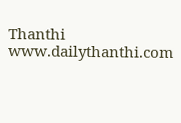Thanthi
www.dailythanthi.com